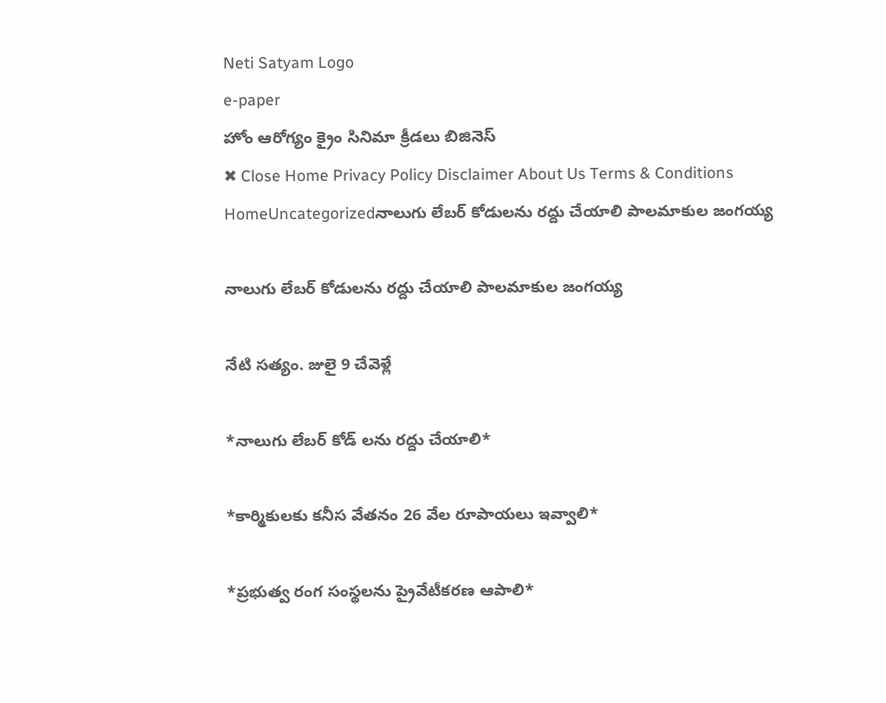Neti Satyam Logo
e-paper
హోం ఆరోగ్యం క్రైం సినిమా క్రీడలు బిజినెస్
✖ Close Home Privacy Policy Disclaimer About Us Terms & Conditions
HomeUncategorizedనాలుగు లేబర్ కోడులను రద్దు చేయాలి పాలమాకుల జంగయ్య

నాలుగు లేబర్ కోడులను రద్దు చేయాలి పాలమాకుల జంగయ్య

నేటి సత్యం. జులై 9 చేవెళ్లే

*నాలుగు లేబర్ కోడ్ లను రద్దు చేయాలి*

*కార్మికులకు కనీస వేతనం 26 వేల రూపాయలు ఇవ్వాలి*

*ప్రభుత్వ రంగ సంస్థలను ప్రైవేటీకరణ ఆపాలి*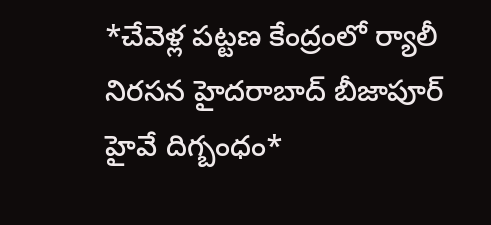*చేవెళ్ల పట్టణ కేంద్రంలో ర్యాలీ నిరసన హైదరాబాద్ బీజాపూర్ హైవే దిగ్బంధం*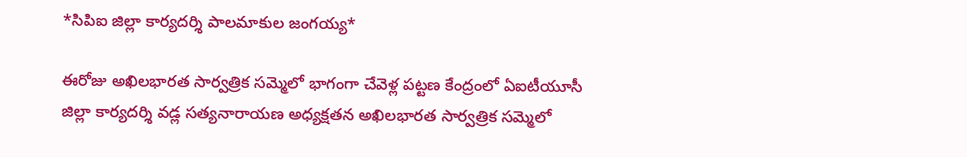*సిపిఐ జిల్లా కార్యదర్శి పాలమాకుల జంగయ్య*

ఈరోజు అఖిలభారత సార్వత్రిక సమ్మెలో భాగంగా చేవెళ్ల పట్టణ కేంద్రంలో ఏఐటీయూసీ జిల్లా కార్యదర్శి వడ్ల సత్యనారాయణ అధ్యక్షతన అఖిలభారత సార్వత్రిక సమ్మెలో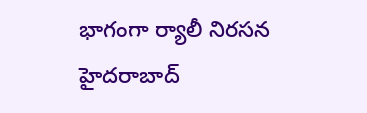భాగంగా ర్యాలీ నిరసన హైదరాబాద్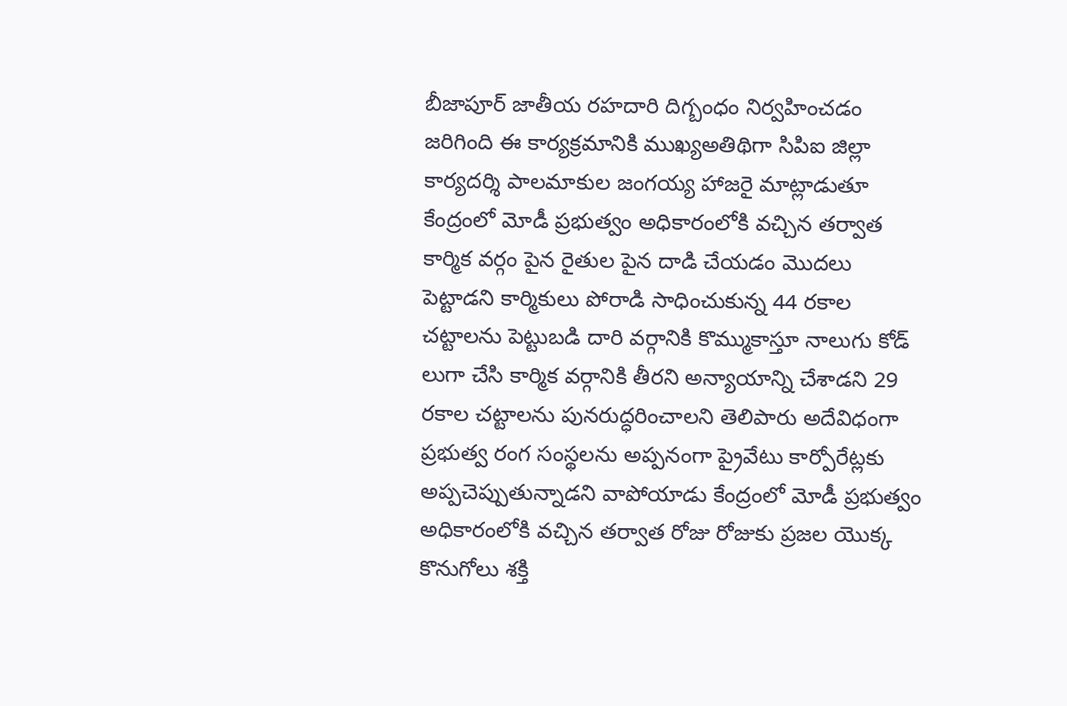బీజాపూర్ జాతీయ రహదారి దిగ్బంధం నిర్వహించడం జరిగింది ఈ కార్యక్రమానికి ముఖ్యఅతిథిగా సిపిఐ జిల్లా కార్యదర్శి పాలమాకుల జంగయ్య హాజరై మాట్లాడుతూ కేంద్రంలో మోడీ ప్రభుత్వం అధికారంలోకి వచ్చిన తర్వాత కార్మిక వర్గం పైన రైతుల పైన దాడి చేయడం మొదలు పెట్టాడని కార్మికులు పోరాడి సాధించుకున్న 44 రకాల చట్టాలను పెట్టుబడి దారి వర్గానికి కొమ్ముకాస్తూ నాలుగు కోడ్ లుగా చేసి కార్మిక వర్గానికి తీరని అన్యాయాన్ని చేశాడని 29 రకాల చట్టాలను పునరుద్ధరించాలని తెలిపారు అదేవిధంగా ప్రభుత్వ రంగ సంస్థలను అప్పనంగా ప్రైవేటు కార్పోరేట్లకు అప్పచెప్పుతున్నాడని వాపోయాడు కేంద్రంలో మోడీ ప్రభుత్వం అధికారంలోకి వచ్చిన తర్వాత రోజు రోజుకు ప్రజల యొక్క కొనుగోలు శక్తి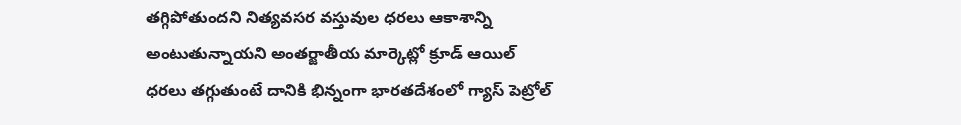తగ్గిపోతుందని నిత్యవసర వస్తువుల ధరలు ఆకాశాన్ని అంటుతున్నాయని అంతర్జాతీయ మార్కెట్లో క్రూడ్ ఆయిల్ ధరలు తగ్గుతుంటే దానికి భిన్నంగా భారతదేశంలో గ్యాస్ పెట్రోల్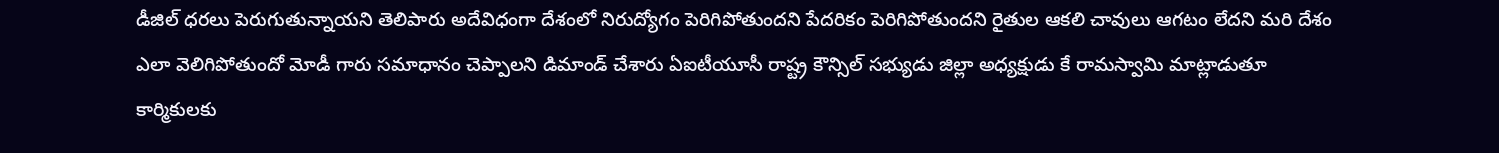డీజిల్ ధరలు పెరుగుతున్నాయని తెలిపారు అదేవిధంగా దేశంలో నిరుద్యోగం పెరిగిపోతుందని పేదరికం పెరిగిపోతుందని రైతుల ఆకలి చావులు ఆగటం లేదని మరి దేశం ఎలా వెలిగిపోతుందో మోడీ గారు సమాధానం చెప్పాలని డిమాండ్ చేశారు ఏఐటీయూసీ రాష్ట్ర కౌన్సిల్ సభ్యుడు జిల్లా అధ్యక్షుడు కే రామస్వామి మాట్లాడుతూ కార్మికులకు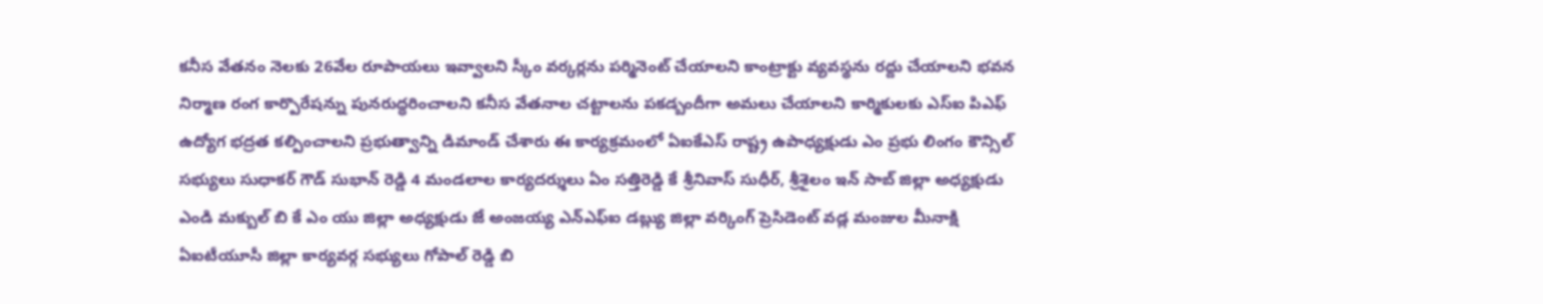కనీస వేతనం నెలకు 26వేల రూపాయలు ఇవ్వాలని స్కీం వర్కర్లను పర్మినెంట్ చేయాలని కాంట్రాక్టు వ్యవస్థను రద్దు చేయాలని భవన నిర్మాణ రంగ కార్పొరేషన్ను పునరుద్ధరించాలని కనీస వేతనాల చట్టాలను పకడ్బందీగా అమలు చేయాలని కార్మికులకు ఎస్ఐ పిఎఫ్ ఉద్యోగ భద్రత కల్పించాలని ప్రభుత్వాన్ని డిమాండ్ చేశారు ఈ కార్యక్రమంలో ఏఐకేఎస్ రాష్ట్ర ఉపాధ్యక్షుడు ఎం ప్రభు లింగం కౌన్సిల్ సభ్యులు సుధాకర్ గౌడ్ సుభాన్ రెడ్డి 4 మండలాల కార్యదర్శులు ఏం సత్తిరెడ్డి కే శ్రీనివాస్ సుధీర్, శ్రీశైలం ఇన్ సాబ్ జిల్లా అధ్యక్షుడు ఎండి మక్బుల్ బి కే ఎం యు జిల్లా అధ్యక్షుడు జే అంజయ్య ఎన్ఎఫ్ఐ డబ్ల్యు జిల్లా వర్కింగ్ ప్రెసిడెంట్ వడ్ల మంజుల మీనాక్షి ఏఐటీయూసీ జిల్లా కార్యవర్గ సభ్యులు గోపాల్ రెడ్డి బి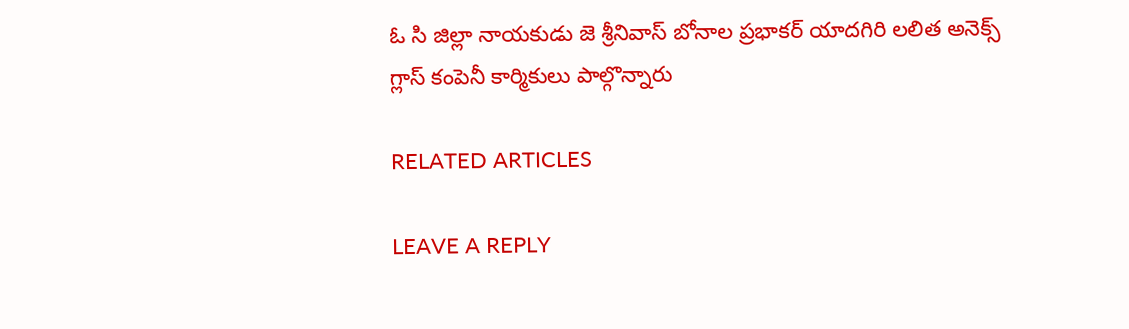ఓ సి జిల్లా నాయకుడు జె శ్రీనివాస్ బోనాల ప్రభాకర్ యాదగిరి లలిత అనెక్స్ గ్లాస్ కంపెనీ కార్మికులు పాల్గొన్నారు

RELATED ARTICLES

LEAVE A REPLY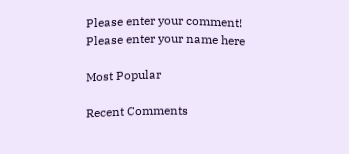Please enter your comment!
Please enter your name here

Most Popular

Recent Comments